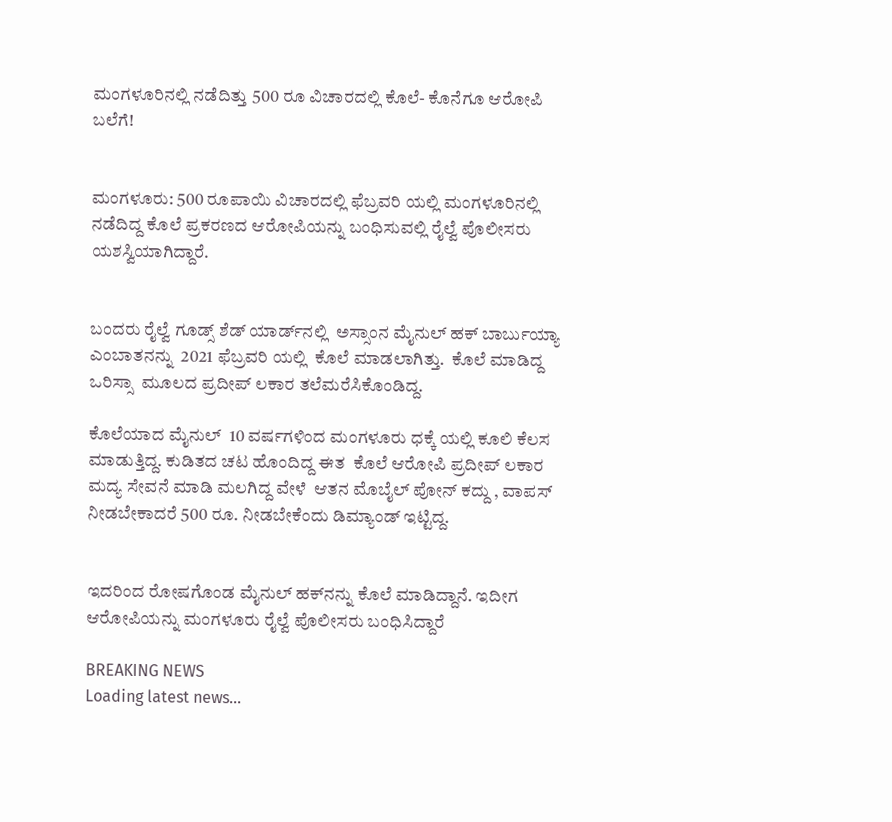ಮಂಗಳೂರಿನಲ್ಲಿ ನಡೆದಿತ್ತು 500 ರೂ ವಿಚಾರದಲ್ಲಿ ಕೊಲೆ- ಕೊನೆಗೂ ಆರೋಪಿ ಬಲೆಗೆ!


ಮಂಗಳೂರು: 500 ರೂಪಾಯಿ ವಿಚಾರದಲ್ಲಿ ಫೆಬ್ರವರಿ ಯಲ್ಲಿ ಮಂಗಳೂರಿನಲ್ಲಿ ನಡೆದಿದ್ದ ಕೊಲೆ ಪ್ರಕರಣದ ಆರೋಪಿಯನ್ನು ಬಂಧಿಸುವಲ್ಲಿ ರೈಲ್ವೆ ಪೊಲೀಸರು ಯಶಸ್ವಿಯಾಗಿದ್ದಾರೆ.


ಬಂದರು ರೈಲ್ವೆ ಗೂಡ್ಸ್ ಶೆಡ್ ಯಾರ್ಡ್‌ನಲ್ಲಿ  ಅಸ್ಸಾಂನ ಮೈನುಲ್ ಹಕ್ ಬಾರ್ಬುಯ್ಯಾ ಎಂಬಾತನನ್ನು  2021 ಫೆಬ್ರವರಿ ಯಲ್ಲಿ  ಕೊಲೆ ಮಾಡಲಾಗಿತ್ತು.  ಕೊಲೆ ಮಾಡಿದ್ದ ಒರಿಸ್ಸಾ  ಮೂಲದ ಪ್ರದೀಪ್ ಲಕಾರ ತಲೆಮರೆಸಿಕೊಂಡಿದ್ದ.

ಕೊಲೆಯಾದ ಮೈನುಲ್  10 ವರ್ಷಗಳಿಂದ ಮಂಗಳೂರು ಧಕ್ಕೆ ಯಲ್ಲಿ ಕೂಲಿ ಕೆಲಸ ಮಾಡುತ್ತಿದ್ದ. ಕುಡಿತದ ಚಟ ಹೊಂದಿದ್ದ ಈತ  ಕೊಲೆ ಆರೋಪಿ ಪ್ರದೀಪ್ ಲಕಾರ ಮದ್ಯ ಸೇವನೆ ಮಾಡಿ ಮಲಗಿದ್ದ ವೇಳೆ  ಆತನ ಮೊಬೈಲ್ ಪೋನ್ ಕದ್ದು , ವಾಪಸ್ ನೀಡಬೇಕಾದರೆ 500 ರೂ. ನೀಡಬೇಕೆಂದು ಡಿಮ್ಯಾಂಡ್ ಇಟ್ಟಿದ್ದ.


ಇದರಿಂದ ರೋಷಗೊಂಡ ಮೈನುಲ್ ಹಕ್‌ನನ್ನು ಕೊಲೆ ಮಾಡಿದ್ದಾನೆ. ಇದೀಗ ಆರೋಪಿಯನ್ನು ಮಂಗಳೂರು ರೈಲ್ವೆ ಪೊಲೀಸರು ಬಂಧಿಸಿದ್ದಾರೆ

BREAKING NEWS
Loading latest news...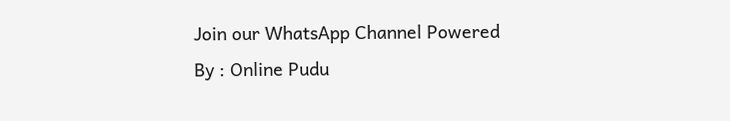Join our WhatsApp Channel Powered By : Online Pudu